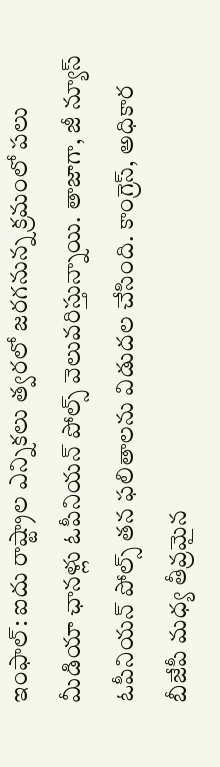ఇంఫాల్: ఐదు రాష్ట్రాల ఎన్నికలు త్వరలో జరగనున్న క్రమంలో పలు మీడియా ఛానళ్లు ఓపీనియన్ పోల్స్ వెలువరిస్తున్నాయి. తాజాగా, జీ న్యూస్ ఓపీనియన్ పోల్స్ తన ఫలితాలను విడుదల చేసింది. కాంగ్రెస్, అధికార బీజేపీ మధ్య తీవ్రమైన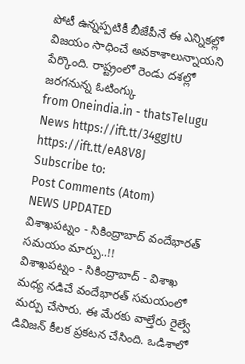పోటీ ఉన్నప్పటికీ బీజేపీనే ఈ ఎన్నికల్లో విజయం సాధించే అవకాశాలున్నాయని పేర్కొంది. రాష్ట్రంలో రెండు దశల్లో జరగనున్న ఓటింగ్కు
from Oneindia.in - thatsTelugu News https://ift.tt/34ggJtU
https://ift.tt/eA8V8J
Subscribe to:
Post Comments (Atom)
NEWS UPDATED
విశాఖపట్నం - సికింద్రాబాద్ వందేభారత్ సమయం మార్పు..!!
విశాఖపట్నం - సికింద్రాబాద్ - విశాఖ మధ్య నడిచే వందేభారత్ సమయంలో మర్పు చేసారు. ఈ మేరకు వాల్తేరు రైల్వే డివిజన్ కీలక ప్రకటన చేసింది. ఒడిశాలో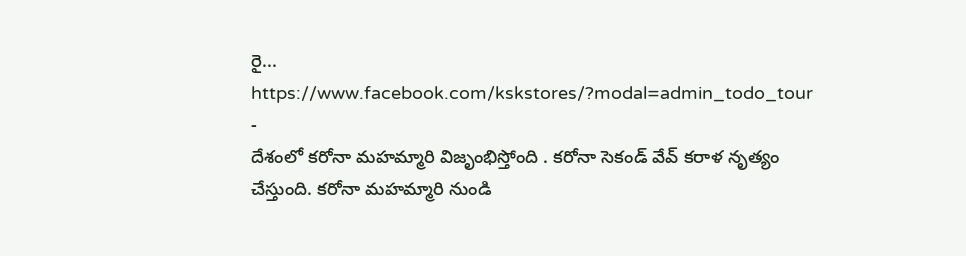రై...
https://www.facebook.com/kskstores/?modal=admin_todo_tour
-
దేశంలో కరోనా మహమ్మారి విజృంభిస్తోంది . కరోనా సెకండ్ వేవ్ కరాళ నృత్యం చేస్తుంది. కరోనా మహమ్మారి నుండి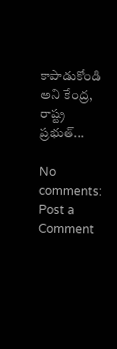కాపాడుకోండి అని కేంద్ర, రాష్ట్ర ప్రభుత్...

No comments:
Post a Comment